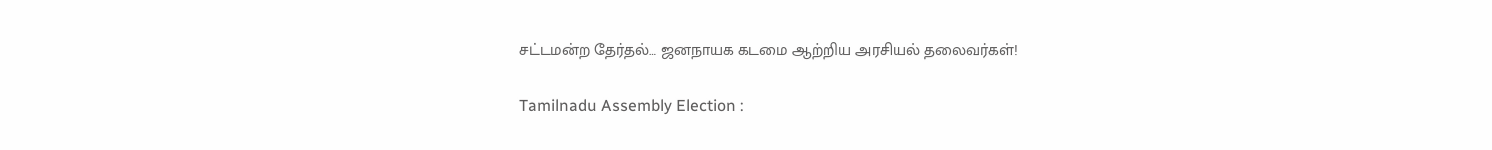சட்டமன்ற தேர்தல்… ஜனநாயக கடமை ஆற்றிய அரசியல் தலைவர்கள்!

Tamilnadu Assembly Election :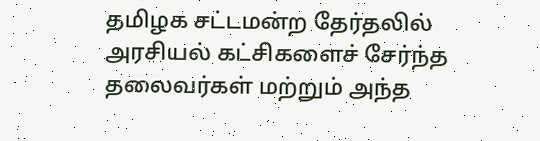தமிழக சட்டமன்ற தேர்தலில் அரசியல் கட்சிகளைச் சேர்ந்த தலைவர்கள் மற்றும் அந்த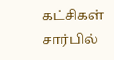கட்சிகள் சார்பில்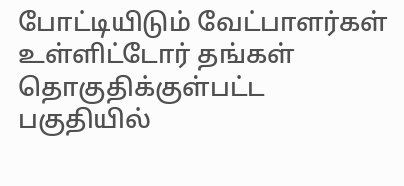போட்டியிடும் வேட்பாளர்கள் உள்ளிட்டோர் தங்கள் தொகுதிக்குள்பட்ட பகுதியில்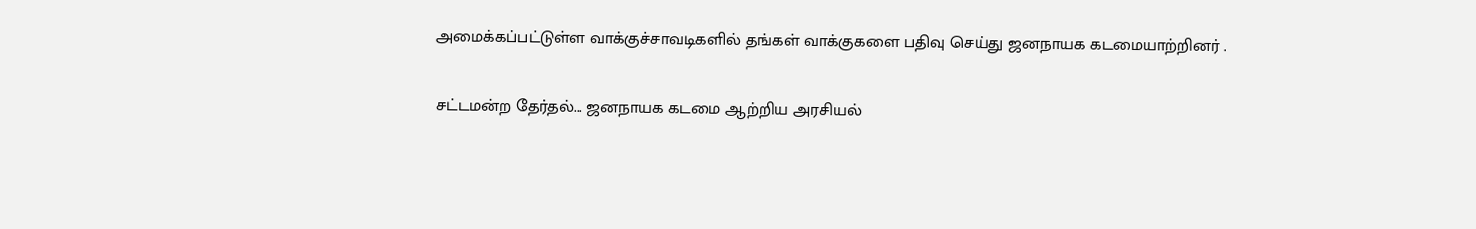அமைக்கப்பட்டுள்ள வாக்குச்சாவடிகளில் தங்கள் வாக்குகளை பதிவு செய்து ஜனநாயக கடமையாற்றினர் .

சட்டமன்ற தேர்தல்... ஜனநாயக கடமை ஆற்றிய அரசியல்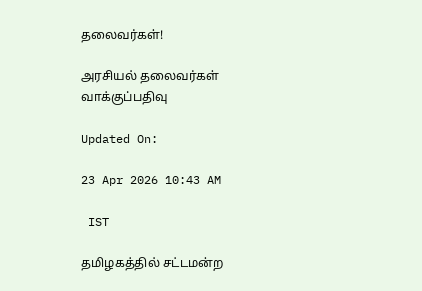தலைவர்கள்!

அரசியல் தலைவர்கள் வாக்குப்பதிவு

Updated On:

23 Apr 2026 10:43 AM

 IST

தமிழகத்தில் சட்டமன்ற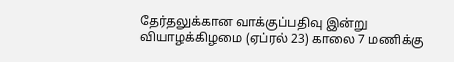தேர்தலுக்கான வாக்குப்பதிவு இன்று வியாழக்கிழமை (ஏப்ரல் 23) காலை 7 மணிக்கு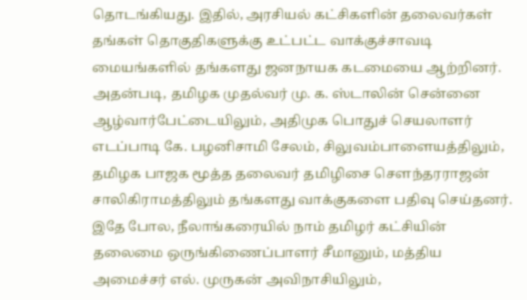தொடங்கியது. இதில், அரசியல் கட்சிகளின் தலைவர்கள் தங்கள் தொகுதிகளுக்கு உட்பட்ட வாக்குச்சாவடி மையங்களில் தங்களது ஜனநாயக கடமையை ஆற்றினர். அதன்படி, தமிழக முதல்வர் மு. க. ஸ்டாலின் சென்னை ஆழ்வார்பேட்டையிலும், அதிமுக பொதுச் செயலாளர் எடப்பாடி கே. பழனிசாமி சேலம், சிலுவம்பாளையத்திலும், தமிழக பாஜக மூத்த தலைவர் தமிழிசை சௌந்தரராஜன் சாலிகிராமத்திலும் தங்களது வாக்குகளை பதிவு செய்தனர். இதே போல, நீலாங்கரையில் நாம் தமிழர் கட்சியின் தலைமை ஒருங்கிணைப்பாளர் சீமானும், மத்திய அமைச்சர் எல். முருகன் அவிநாசியிலும்,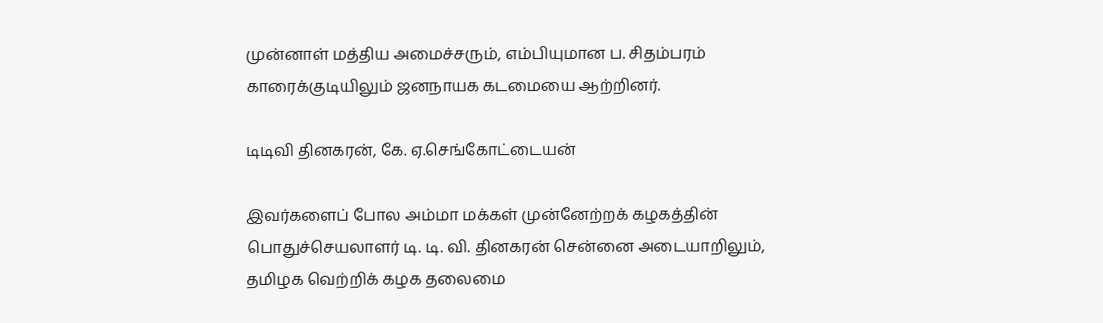முன்னாள் மத்திய அமைச்சரும், எம்பியுமான ப. சிதம்பரம் காரைக்குடியிலும் ஜனநாயக கடமையை ஆற்றினர்.

டிடிவி தினகரன், கே. ஏ.செங்கோட்டையன்

இவர்களைப் போல அம்மா மக்கள் முன்னேற்றக் கழகத்தின் பொதுச்செயலாளர் டி. டி. வி. தினகரன் சென்னை அடையாறிலும், தமிழக வெற்றிக் கழக தலைமை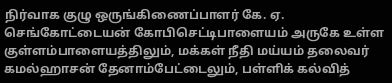நிர்வாக குழு ஒருங்கிணைப்பாளர் கே. ஏ. செங்கோட்டையன் கோபிசெட்டிபாளையம் அருகே உள்ள குள்ளம்பாளையத்திலும், மக்கள் நீதி மய்யம் தலைவர் கமல்ஹாசன் தேனாம்பேட்டைலும், பள்ளிக் கல்வித்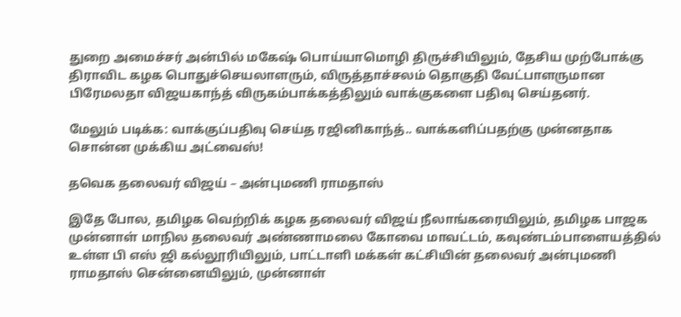துறை அமைச்சர் அன்பில் மகேஷ் பொய்யாமொழி திருச்சியிலும், தேசிய முற்போக்கு திராவிட கழக பொதுச்செயலாளரும், விருத்தாச்சலம் தொகுதி வேட்பாளருமான பிரேமலதா விஜயகாந்த் விருகம்பாக்கத்திலும் வாக்குகளை பதிவு செய்தனர்.

மேலும் படிக்க: வாக்குப்பதிவு செய்த ரஜினிகாந்த்.. வாக்களிப்பதற்கு முன்னதாக சொன்ன முக்கிய அட்வைஸ்!

தவெக தலைவர் விஜய் – அன்புமணி ராமதாஸ்

இதே போல, தமிழக வெற்றிக் கழக தலைவர் விஜய் நீலாங்கரையிலும், தமிழக பாஜக முன்னாள் மாநில தலைவர் அண்ணாமலை கோவை மாவட்டம், கவுண்டம்பாளையத்தில் உள்ள பி எஸ் ஜி கல்லூரியிலும், பாட்டாளி மக்கள் கட்சியின் தலைவர் அன்புமணி ராமதாஸ் சென்னையிலும், முன்னாள்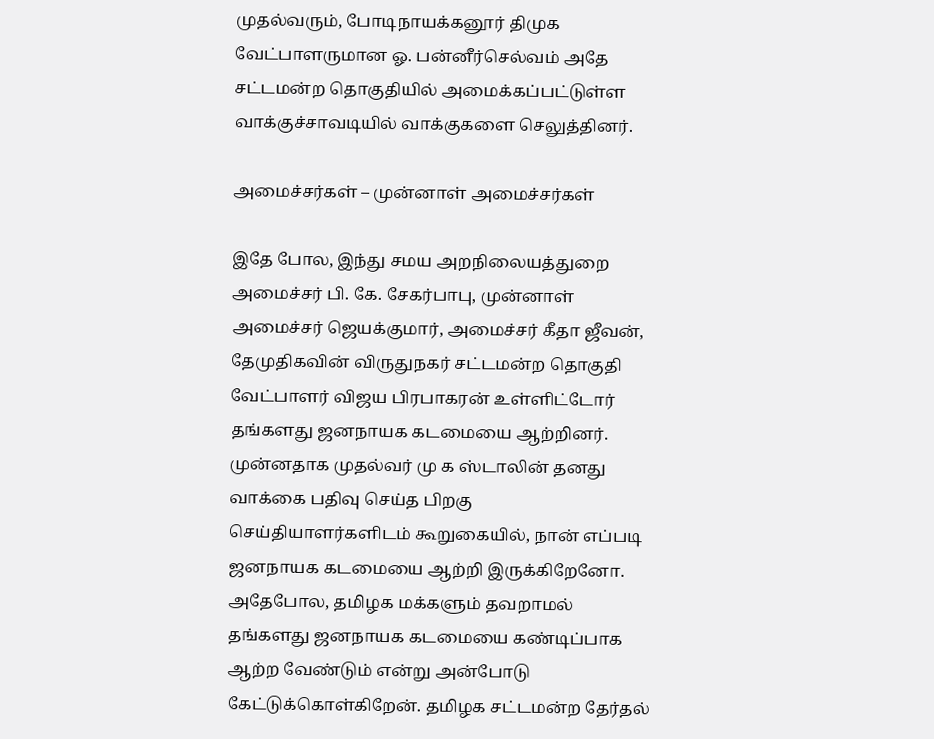முதல்வரும், போடிநாயக்கனூர் திமுக வேட்பாளருமான ஓ. பன்னீர்செல்வம் அதே சட்டமன்ற தொகுதியில் அமைக்கப்பட்டுள்ள வாக்குச்சாவடியில் வாக்குகளை செலுத்தினர்.

அமைச்சர்கள் – முன்னாள் அமைச்சர்கள்

இதே போல, இந்து சமய அறநிலையத்துறை அமைச்சர் பி. கே. சேகர்பாபு, முன்னாள் அமைச்சர் ஜெயக்குமார், அமைச்சர் கீதா ஜீவன், தேமுதிகவின் விருதுநகர் சட்டமன்ற தொகுதி வேட்பாளர் விஜய பிரபாகரன் உள்ளிட்டோர் தங்களது ஜனநாயக கடமையை ஆற்றினர். முன்னதாக முதல்வர் மு க ஸ்டாலின் தனது வாக்கை பதிவு செய்த பிறகு செய்தியாளர்களிடம் கூறுகையில், நான் எப்படி ஜனநாயக கடமையை ஆற்றி இருக்கிறேனோ. அதேபோல, தமிழக மக்களும் தவறாமல் தங்களது ஜனநாயக கடமையை கண்டிப்பாக ஆற்ற வேண்டும் என்று அன்போடு கேட்டுக்கொள்கிறேன். தமிழக சட்டமன்ற தேர்தல்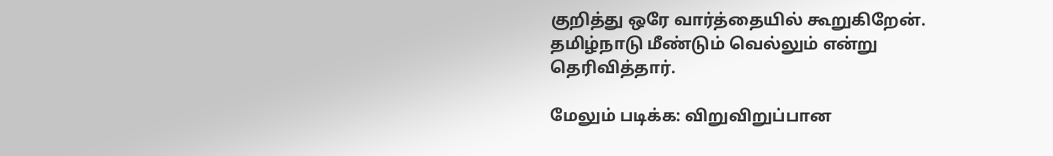குறித்து ஒரே வார்த்தையில் கூறுகிறேன். தமிழ்நாடு மீண்டும் வெல்லும் என்று தெரிவித்தார்.

மேலும் படிக்க: விறுவிறுப்பான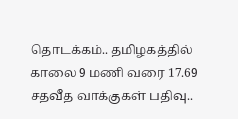தொடக்கம்.. தமிழகத்தில் காலை 9 மணி வரை 17.69 சதவீத வாக்குகள் பதிவு..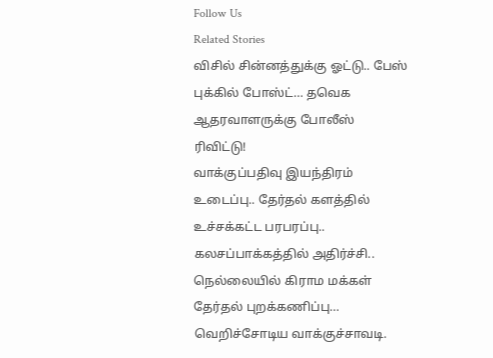Follow Us
Related Stories
விசில் சின்னத்துக்கு ஓட்டு.. பேஸ் புக்கில் போஸ்ட்… தவெக ஆதரவாளருக்கு போலீஸ் ரிவிட்டு!
வாக்குப்பதிவு இயந்திரம் உடைப்பு.. தேர்தல் களத்தில் உச்சக்கட்ட பரபரப்பு.. கலசப்பாக்கத்தில் அதிர்ச்சி..
நெல்லையில் கிராம மக்கள் தேர்தல் புறக்கணிப்பு… வெறிச்சோடிய வாக்குச்சாவடி.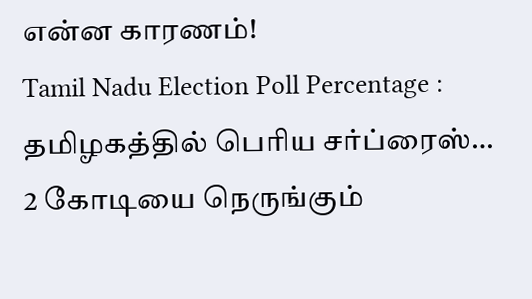என்ன காரணம்!
Tamil Nadu Election Poll Percentage : தமிழகத்தில் பெரிய சர்ப்ரைஸ்… 2 கோடியை நெருங்கும்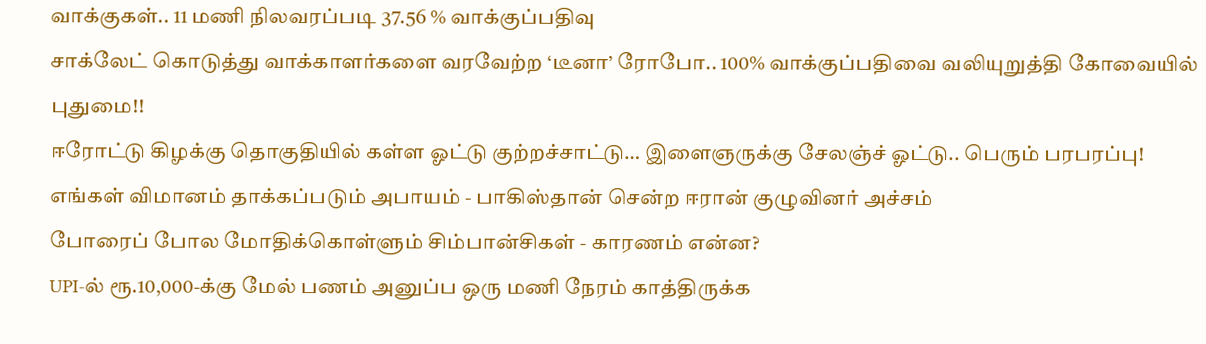வாக்குகள்.. 11 மணி நிலவரப்படி 37.56 % வாக்குப்பதிவு
சாக்லேட் கொடுத்து வாக்காளர்களை வரவேற்ற ‘டீனா’ ரோபோ.. 100% வாக்குப்பதிவை வலியுறுத்தி கோவையில் புதுமை!!
ஈரோட்டு கிழக்கு தொகுதியில் கள்ள ஓட்டு குற்றச்சாட்டு… இளைஞருக்கு சேலஞ்ச் ஓட்டு.. பெரும் பரபரப்பு!
எங்கள் விமானம் தாக்கப்படும் அபாயம் - பாகிஸ்தான் சென்ற ஈரான் குழுவினர் அச்சம்
போரைப் போல மோதிக்கொள்ளும் சிம்பான்சிகள் - காரணம் என்ன?
UPI-ல் ரூ.10,000-க்கு மேல் பணம் அனுப்ப ஒரு மணி நேரம் காத்திருக்க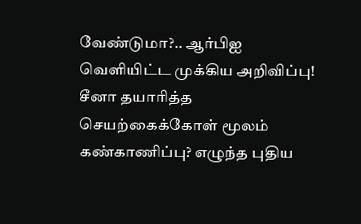வேண்டுமா?.. ஆர்பிஐ வெளியிட்ட முக்கிய அறிவிப்பு!
சீனா தயாரித்த செயற்கைக்கோள் மூலம் கண்காணிப்பு? எழுந்த புதிய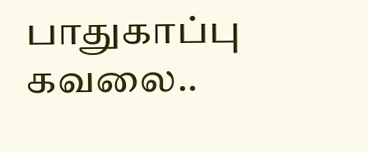பாதுகாப்பு கவலை..